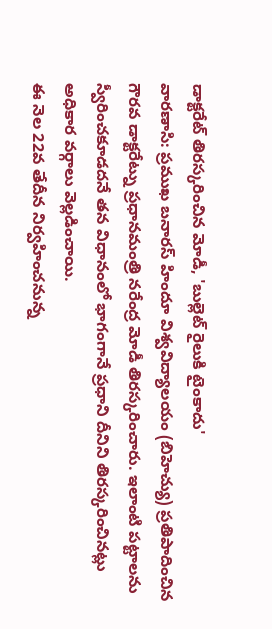డాక్టరేట్ తిరస్కరించిన మోడీ, 'బుల్లెట్ రైలుకి టైంకాదు'
వారణాసి: ప్రముఖ బనారస్ హిందూ విశ్వవిద్యాలయం (బిహెచ్యు) ప్రతిపాదించిన గౌరవ డాక్టరేట్ను ప్రధానమంత్రి నరేంద్ర మోడీ తిరస్కరించారు. ఇలాంటి పట్టాలను స్వీరించకూడదనే తన విధానంలో భాగంగానే ప్రధాని దీనిని తిరస్కరించినట్లు అధికార వర్గాలు వెల్లడించాయి.
ఈ నెల 22వ తేదీన నిర్వహించనున్న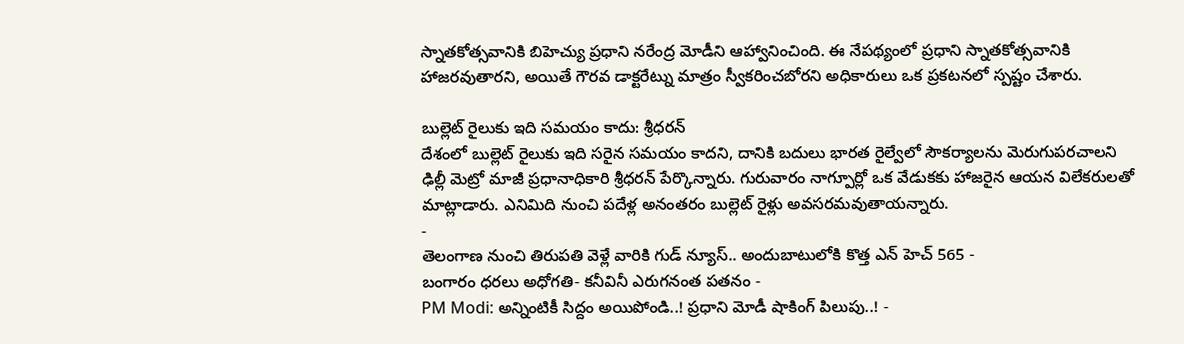స్నాతకోత్సవానికి బిహెచ్యు ప్రధాని నరేంద్ర మోడీని ఆహ్వానించింది. ఈ నేపథ్యంలో ప్రధాని స్నాతకోత్సవానికి హాజరవుతారని, అయితే గౌరవ డాక్టరేట్ను మాత్రం స్వీకరించబోరని అధికారులు ఒక ప్రకటనలో స్పష్టం చేశారు.

బుల్లెట్ రైలుకు ఇది సమయం కాదు: శ్రీధరన్
దేశంలో బుల్లెట్ రైలుకు ఇది సరైన సమయం కాదని, దానికి బదులు భారత రైల్వేలో సౌకర్యాలను మెరుగుపరచాలని ఢిల్లీ మెట్రో మాజీ ప్రధానాధికారి శ్రీధరన్ పేర్కొన్నారు. గురువారం నాగ్పూర్లో ఒక వేడుకకు హాజరైన ఆయన విలేకరులతో మాట్లాడారు. ఎనిమిది నుంచి పదేళ్ల అనంతరం బుల్లెట్ రైళ్లు అవసరమవుతాయన్నారు.
-
తెలంగాణ నుంచి తిరుపతి వెళ్లే వారికి గుడ్ న్యూస్.. అందుబాటులోకి కొత్త ఎన్ హెచ్ 565 -
బంగారం ధరలు అధోగతి- కనీవినీ ఎరుగనంత పతనం -
PM Modi: అన్నింటికీ సిద్దం అయిపోండి..! ప్రధాని మోడీ షాకింగ్ పిలుపు..! -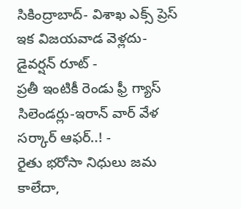సికింద్రాబాద్- విశాఖ ఎక్స్ ప్రెస్ ఇక విజయవాడ వెళ్లదు- డైవర్షన్ రూట్ -
ప్రతీ ఇంటికీ రెండు ఫ్రీ గ్యాస్ సిలెండర్లు-ఇరాన్ వార్ వేళ సర్కార్ ఆఫర్..! -
రైతు భరోసా నిధులు జమ కాలేదా,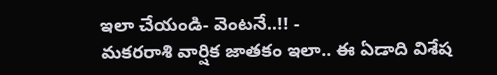ఇలా చేయండి- వెంటనే..!! -
మకరరాశి వార్షిక జాతకం ఇలా.. ఈ ఏడాది విశేష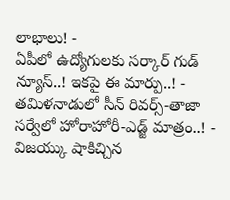లాభాలు! -
ఏపీలో ఉద్యోగులకు సర్కార్ గుడ్ న్యూస్..! ఇకపై ఈ మార్పు..! -
తమిళనాడులో సీన్ రివర్స్-తాజా సర్వేలో హోరాహోరీ-ఎడ్జ్ మాత్రం..! -
విజయ్కు షాకిచ్చిన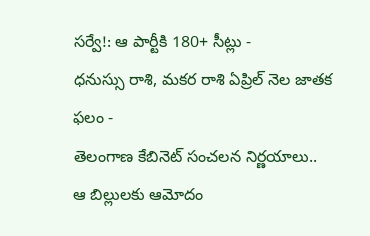సర్వే!: ఆ పార్టీకి 180+ సీట్లు -
ధనుస్సు రాశి, మకర రాశి ఏప్రిల్ నెల జాతక ఫలం -
తెలంగాణ కేబినెట్ సంచలన నిర్ణయాలు.. ఆ బిల్లులకు ఆమోదం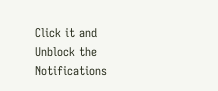Click it and Unblock the Notifications